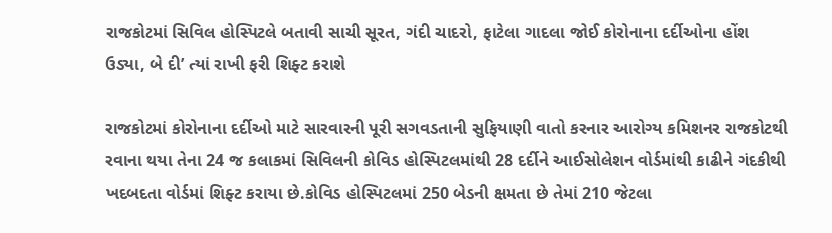રાજકોટમાં સિવિલ હોસ્પિટલે બતાવી સાચી સૂરત, ગંદી ચાદરો, ફાટેલા ગાદલા જોઈ કોરોનાના દર્દીઓના હોંશ ઉડ્યા, બે દી’ ત્યાં રાખી ફરી શિફ્ટ કરાશે

રાજકોટમાં કોરોનાના દર્દીઓ માટે સારવારની પૂરી સગવડતાની સુફિયાણી વાતો કરનાર આરોગ્ય કમિશનર રાજકોટથી રવાના થયા તેના 24 જ કલાકમાં સિવિલની કોવિડ હોસ્પિટલમાંથી 28 દર્દીને આઈસોલેશન વોર્ડમાંથી કાઢીને ગંદકીથી ખદબદતા વોર્ડમાં શિફ્ટ કરાયા છે.કોવિડ હોસ્પિટલમાં 250 બેડની ક્ષમતા છે તેમાં 210 જેટલા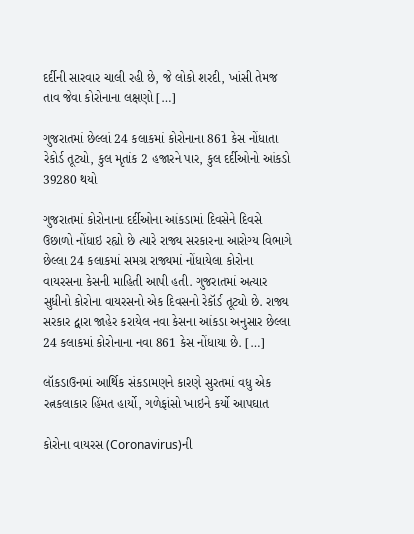દર્દીની સારવાર ચાલી રહી છે, જે લોકો શરદી, ખાંસી તેમજ તાવ જેવા કોરોનાના લક્ષણો […]

ગુજરાતમાં છેલ્લાં 24 કલાકમાં કોરોનાના 861 કેસ નોંધાતા રેકોર્ડ તૂટ્યો, કુલ મૃતાંક 2 હજારને પાર, કુલ દર્દીઓનો આંકડો 39280 થયો

ગુજરાતમાં કોરોનાના દર્દીઓના આંકડામાં દિવસેને દિવસે ઉછાળો નોંધાઇ રહ્યો છે ત્યારે રાજ્ય સરકારના આરોગ્ય વિભાગે છેલ્લા 24 કલાકમાં સમગ્ર રાજ્યમાં નોંધાયેલા કોરોના વાયરસના કેસની માહિતી આપી હતી. ગુજરાતમાં અત્યાર સુધીનો કોરોના વાયરસનો એક દિવસનો રેકૉર્ડ તૂટ્યો છે. રાજ્ય સરકાર દ્વારા જાહેર કરાયેલ નવા કેસના આંકડા અનુસાર છેલ્લા 24 કલાકમાં કોરોનાના નવા 861 કેસ નોંધાયા છે. […]

લૉકડાઉનમાં આર્થિક સંકડામણને કારણે સુરતમાં વધુ એક રત્નકલાકાર હિંમત હાર્યો, ગળેફાંસો ખાઇને કર્યો આપઘાત

કોરોના વાયરસ (Coronavirus)ની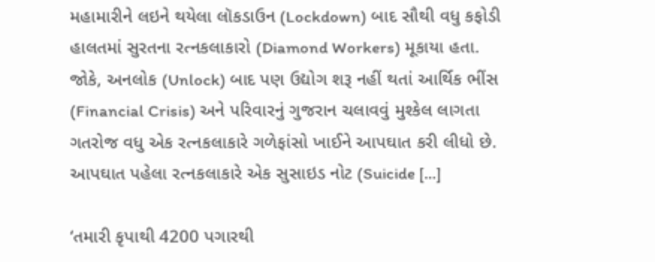મહામારીને લઇને થયેલા લૉકડાઉન (Lockdown) બાદ સૌથી વધુ કફોડી હાલતમાં સુરતના રત્નકલાકારો (Diamond Workers) મૂકાયા હતા. જોકે, અનલોક (Unlock) બાદ પણ ઉદ્યોગ શરૂ નહીં થતાં આર્થિક ભીંસ (Financial Crisis) અને પરિવારનું ગુજરાન ચલાવવું મુશ્કેલ લાગતા ગતરોજ વધુ એક રત્નકલાકારે ગળેફાંસો ખાઈને આપઘાત કરી લીધો છે. આપઘાત પહેલા રત્નકલાકારે એક સુસાઇડ નોટ (Suicide […]

‘તમારી કૃપાથી 4200 પગારથી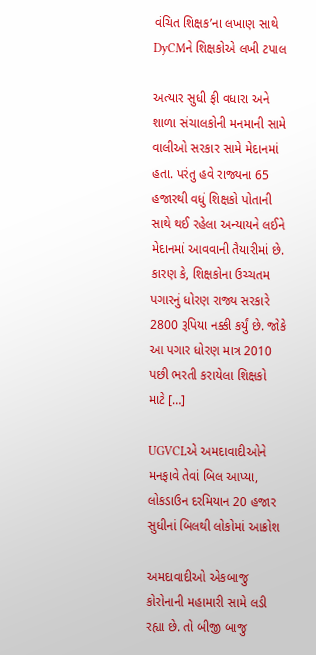વંચિત શિક્ષક’ના લખાણ સાથે DyCMને શિક્ષકોએ લખી ટપાલ

અત્યાર સુધી ફી વધારા અને શાળા સંચાલકોની મનમાની સામે વાલીઓ સરકાર સામે મેદાનમાં હતા. પરંતુ હવે રાજ્યના 65 હજારથી વધું શિક્ષકો પોતાની સાથે થઈ રહેલા અન્યાયને લઈને મેદાનમાં આવવાની તૈયારીમાં છે. કારણ કે, શિક્ષકોના ઉચ્ચતમ પગારનું ધોરણ રાજ્ય સરકારે 2800 રૂપિયા નક્કી કર્યું છે. જોકે આ પગાર ધોરણ માત્ર 2010 પછી ભરતી કરાયેલા શિક્ષકો માટે […]

UGVCLએ અમદાવાદીઓને મનફાવે તેવાં બિલ આપ્યા, લોકડાઉન દરમિયાન 20 હજાર સુધીનાં બિલથી લોકોમાં આક્રોશ

અમદાવાદીઓ એકબાજુ કોરોનાની મહામારી સામે લડી રહ્યા છે. તો બીજી બાજુ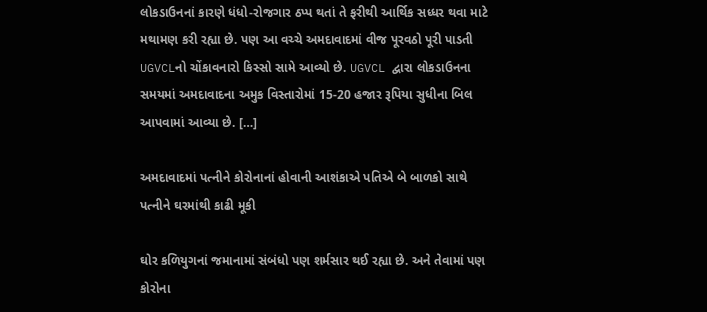લોકડાઉનનાં કારણે ધંધો-રોજગાર ઠપ્પ થતાં તે ફરીથી આર્થિક સધ્ધર થવા માટે મથામણ કરી રહ્યા છે. પણ આ વચ્ચે અમદાવાદમાં વીજ પૂરવઠો પૂરી પાડતી UGVCLનો ચોંકાવનારો કિસ્સો સામે આવ્યો છે. UGVCL દ્વારા લોકડાઉનના સમયમાં અમદાવાદના અમુક વિસ્તારોમાં 15-20 હજાર રૂપિયા સુધીના બિલ આપવામાં આવ્યા છે. […]

અમદાવાદમાં પત્નીને કોરોનાનાં હોવાની આશંકાએ પતિએ બે બાળકો સાથે પત્નીને ઘરમાંથી કાઢી મૂકી

ઘોર કળિયુગનાં જમાનામાં સંબંધો પણ શર્મસાર થઈ રહ્યા છે. અને તેવામાં પણ કોરોના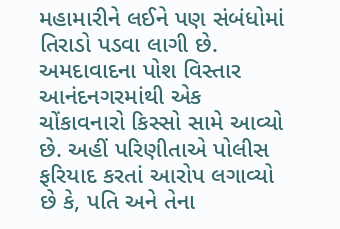મહામારીને લઈને પણ સંબંધોમાં તિરાડો પડવા લાગી છે. અમદાવાદના પોશ વિસ્તાર આનંદનગરમાંથી એક ચોંકાવનારો કિસ્સો સામે આવ્યો છે. અહીં પરિણીતાએ પોલીસ ફરિયાદ કરતાં આરોપ લગાવ્યો છે કે, પતિ અને તેના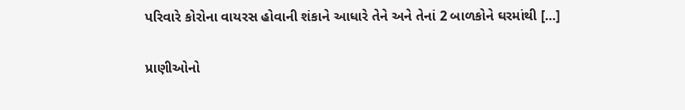પરિવારે કોરોના વાયરસ હોવાની શંકાને આધારે તેને અને તેનાં 2 બાળકોને ઘરમાંથી […]

પ્રાણીઓનો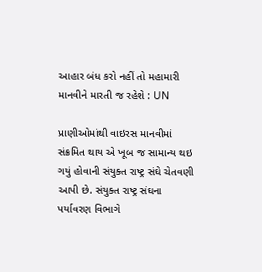આહાર બંધ કરો નહીં તો મહામારી માનવીને મારતી જ રહેશે : UN

પ્રાણીઓમાંથી વાઇરસ માનવીમાં સંક્રમિત થાય એ ખૂબ જ સામાન્ય થઇ ગયું હોવાની સંયુક્ત રાષ્ટ્ર સંઘે ચેતવણી આપી છે. સંયુક્ત રાષ્ટ્ર સંઘના પર્યાવરણ વિભાગે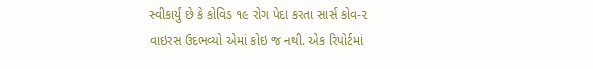સ્વીકાર્યું છે કે કોવિડ ૧૯ રોગ પેદા કરતા સાર્સ કોવ-૨ વાઇરસ ઉદભવ્યો એમાં કોઇ જ નથી. એક રિપોર્ટમાં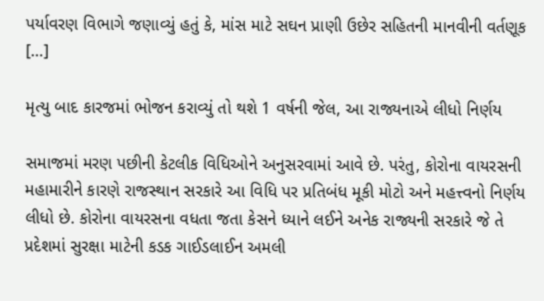પર્યાવરણ વિભાગે જણાવ્યું હતું કે, માંસ માટે સઘન પ્રાણી ઉછેર સહિતની માનવીની વર્તણૂક […]

મૃત્યુ બાદ કારજમાં ભોજન કરાવ્યું તો થશે 1 વર્ષની જેલ, આ રાજ્યનાએ લીધો નિર્ણય

સમાજમાં મરણ પછીની કેટલીક વિધિઓને અનુસરવામાં આવે છે. પરંતુ, કોરોના વાયરસની મહામારીને કારણે રાજસ્થાન સરકારે આ વિધિ પર પ્રતિબંધ મૂકી મોટો અને મહત્ત્વનો નિર્ણય લીધો છે. કોરોના વાયરસના વધતા જતા કેસને ધ્યાને લઈને અનેક રાજ્યની સરકારે જે તે પ્રદેશમાં સુરક્ષા માટેની કડક ગાઈડલાઈન અમલી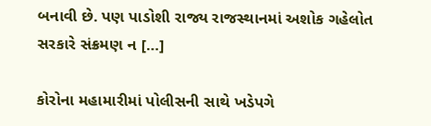બનાવી છે. પણ પાડોશી રાજ્ય રાજસ્થાનમાં અશોક ગહેલોત સરકારે સંક્રમણ ન […]

કોરોના મહામારીમાં પોલીસની સાથે ખડેપગે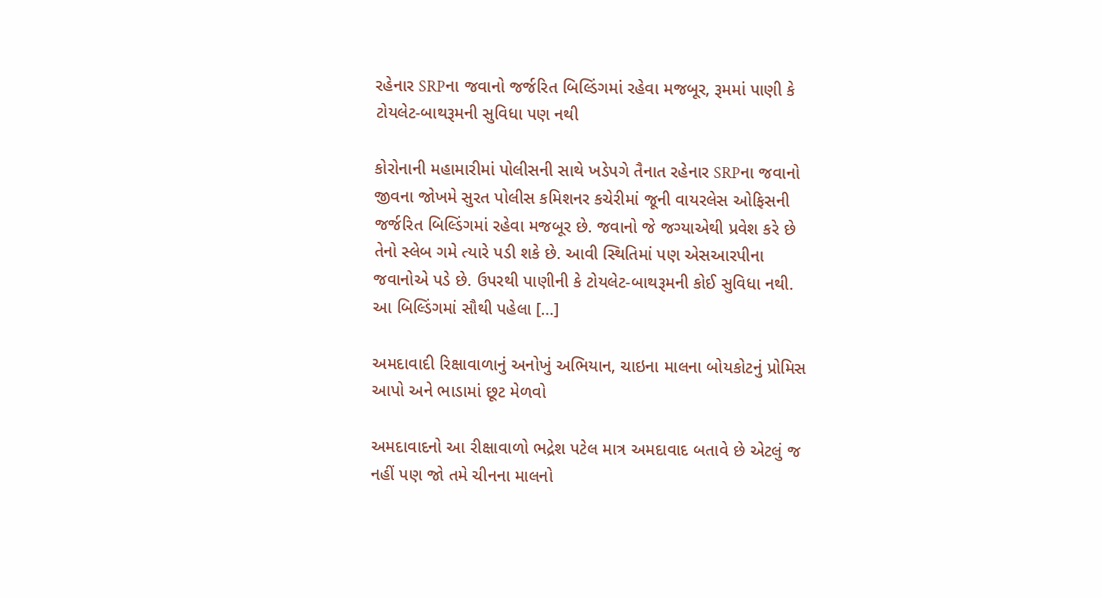રહેનાર SRPના જવાનો જર્જરિત બિલ્ડિંગમાં રહેવા મજબૂર, રૂમમાં પાણી કે ટોયલેટ-બાથરૂમની સુવિધા પણ નથી

કોરોનાની મહામારીમાં પોલીસની સાથે ખડેપગે તૈનાત રહેનાર SRPના જવાનો જીવના જોખમે સુરત પોલીસ કમિશનર કચેરીમાં જૂની વાયરલેસ ઓફિસની જર્જરિત બિલ્ડિંગમાં રહેવા મજબૂર છે. જવાનો જે જગ્યાએથી પ્રવેશ કરે છે તેનો સ્લેબ ગમે ત્યારે પડી શકે છે. આવી સ્થિતિમાં પણ એસઆરપીના જવાનોએ પડે છે. ઉપરથી પાણીની કે ટોયલેટ-બાથરૂમની કોઈ સુવિધા નથી. આ બિલ્ડિંગમાં સૌથી પહેલા […]

અમદાવાદી રિક્ષાવાળાનું અનોખું અભિયાન, ચાઇના માલના બોયકોટનું પ્રોમિસ આપો અને ભાડામાં છૂટ મેળવો

અમદાવાદનો આ રીક્ષાવાળો ભદ્રેશ પટેલ માત્ર અમદાવાદ બતાવે છે એટલું જ નહીં પણ જો તમે ચીનના માલનો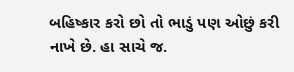બહિષ્કાર કરો છો તો ભાડું પણ ઓછું કરી નાખે છે. હા સાચે જ.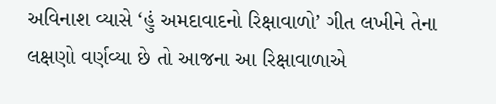અવિનાશ વ્યાસે ‘હું અમદાવાદનો રિક્ષાવાળો’ ગીત લખીને તેના લક્ષણો વર્ણવ્યા છે તો આજના આ રિક્ષાવાળાએ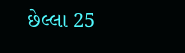છેલ્લા 25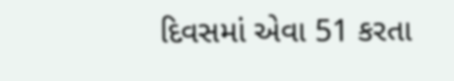દિવસમાં એવા 51 કરતા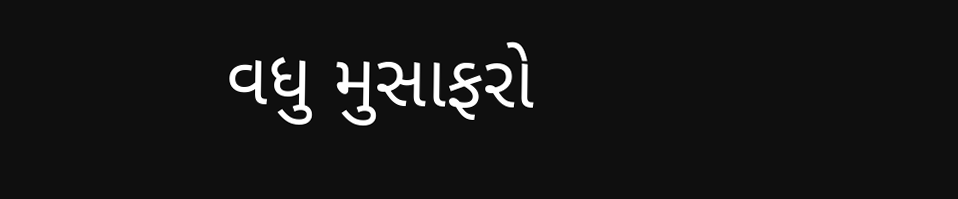વધુ મુસાફરો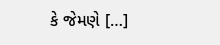કે જેમણે […]